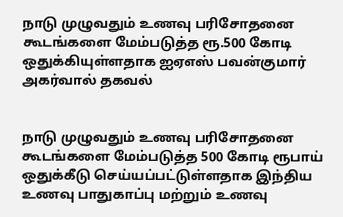நாடு முழுவதும் உணவு பரிசோதனை கூடங்களை மேம்படுத்த ரூ.500 கோடி ஒதுக்கியுள்ளதாக ஐஏஎஸ் பவன்குமார் அகர்வால் தகவல்


நாடு முழுவதும் உணவு பரிசோதனை கூடங்களை மேம்படுத்த 500 கோடி ரூபாய் ஒதுக்கீடு செய்யப்பட்டுள்ளதாக இந்திய உணவு பாதுகாப்பு மற்றும் உணவு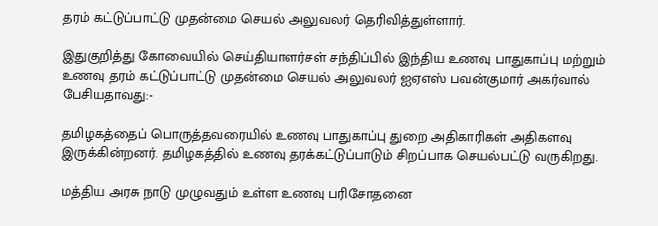தரம் கட்டுப்பாட்டு முதன்மை செயல் அலுவலர் தெரிவித்துள்ளார்.

இதுகுறித்து கோவையில் செய்தியாளர்சள் சந்திப்பில் இந்திய உணவு பாதுகாப்பு மற்றும் உணவு தரம் கட்டுப்பாட்டு முதன்மை செயல் அலுவலர் ஐஏஎஸ் பவன்குமார் அகர்வால் பேசியதாவது:-

தமிழகத்தைப் பொருத்தவரையில் உணவு பாதுகாப்பு துறை அதிகாரிகள் அதிகளவு இருக்கின்றனர். தமிழகத்தில் உணவு தரக்கட்டுப்பாடும் சிறப்பாக செயல்பட்டு வருகிறது.

மத்திய அரசு நாடு முழுவதும் உள்ள உணவு பரிசோதனை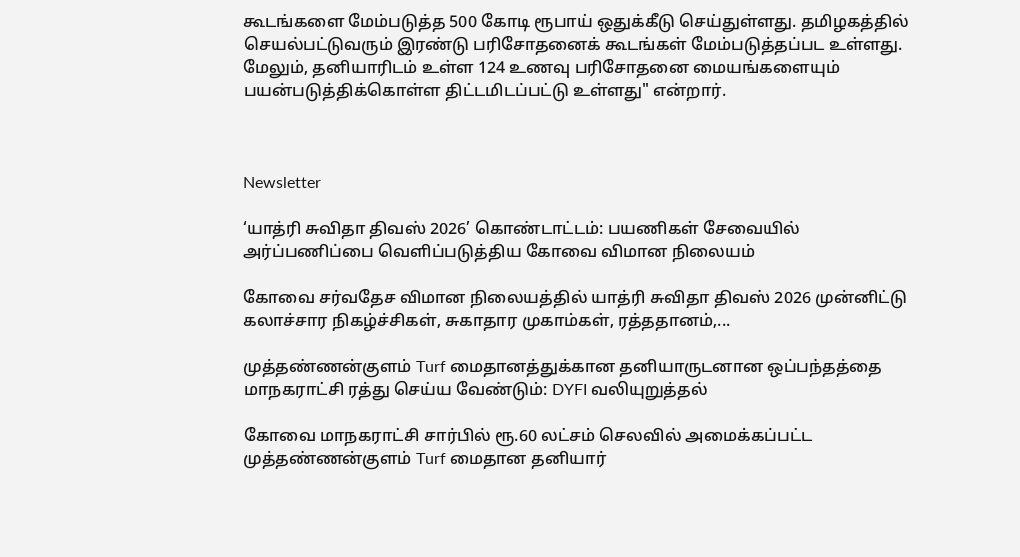கூடங்களை மேம்படுத்த 500 கோடி ரூபாய் ஒதுக்கீடு செய்துள்ளது. தமிழகத்தில் செயல்பட்டுவரும் இரண்டு பரிசோதனைக் கூடங்கள் மேம்படுத்தப்பட உள்ளது. மேலும், தனியாரிடம் உள்ள 124 உணவு பரிசோதனை மையங்களையும் பயன்படுத்திக்கொள்ள திட்டமிடப்பட்டு உள்ளது" என்றார்.



Newsletter

‘யாத்ரி சுவிதா திவஸ் 2026’ கொண்டாட்டம்: பயணிகள் சேவையில் அர்ப்பணிப்பை வெளிப்படுத்திய கோவை விமான நிலையம்

கோவை சர்வதேச விமான நிலையத்தில் யாத்ரி சுவிதா திவஸ் 2026 முன்னிட்டு கலாச்சார நிகழ்ச்சிகள், சுகாதார முகாம்கள், ரத்ததானம்,...

முத்தண்ணன்குளம் Turf மைதானத்துக்கான தனியாருடனான ஒப்பந்தத்தை மாநகராட்சி ரத்து செய்ய வேண்டும்: DYFI வலியுறுத்தல்

கோவை மாநகராட்சி சார்பில் ரூ.60 லட்சம் செலவில் அமைக்கப்பட்ட முத்தண்ணன்குளம் Turf மைதான தனியார்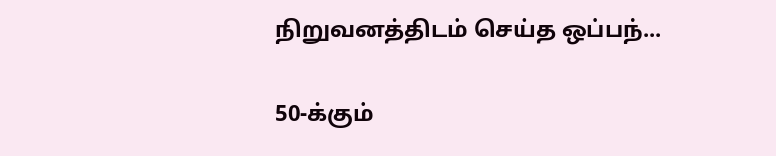நிறுவனத்திடம் செய்த ஒப்பந்...

50-க்கும்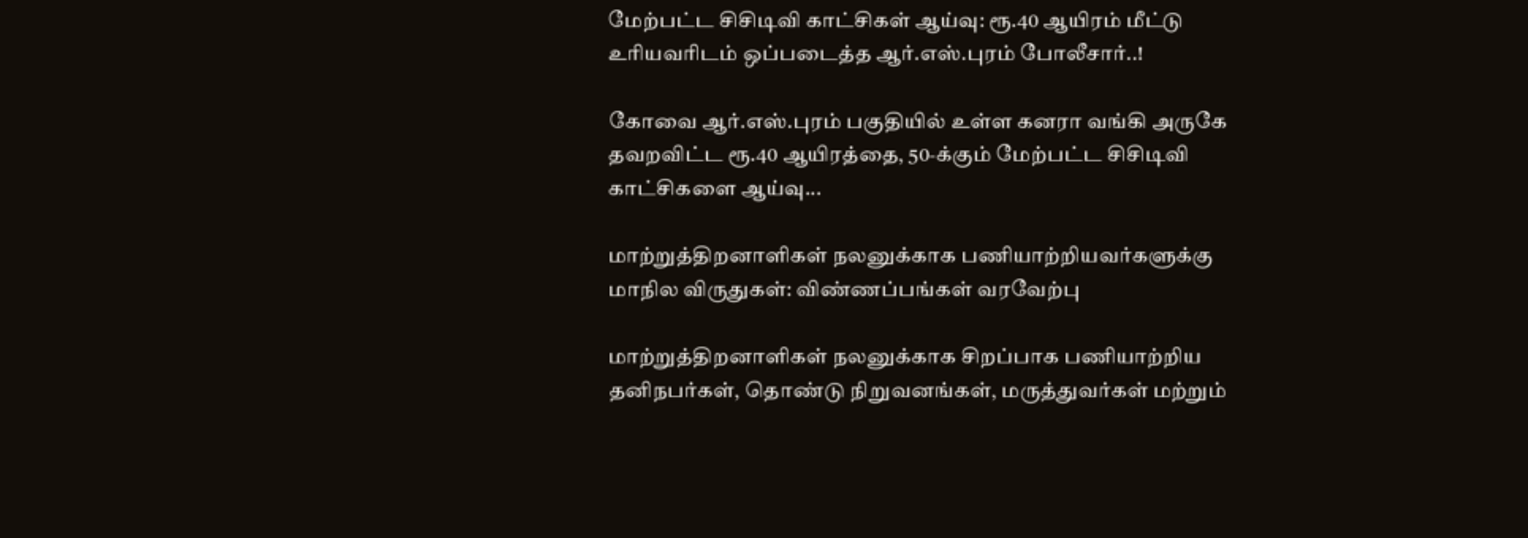மேற்பட்ட சிசிடிவி காட்சிகள் ஆய்வு: ரூ.40 ஆயிரம் மீட்டு உரியவரிடம் ஒப்படைத்த ஆர்.எஸ்.புரம் போலீசார்..!

கோவை ஆர்.எஸ்.புரம் பகுதியில் உள்ள கனரா வங்கி அருகே தவறவிட்ட ரூ.40 ஆயிரத்தை, 50-க்கும் மேற்பட்ட சிசிடிவி காட்சிகளை ஆய்வு...

மாற்றுத்திறனாளிகள் நலனுக்காக பணியாற்றியவர்களுக்கு மாநில விருதுகள்: விண்ணப்பங்கள் வரவேற்பு

மாற்றுத்திறனாளிகள் நலனுக்காக சிறப்பாக பணியாற்றிய தனிநபர்கள், தொண்டு நிறுவனங்கள், மருத்துவர்கள் மற்றும்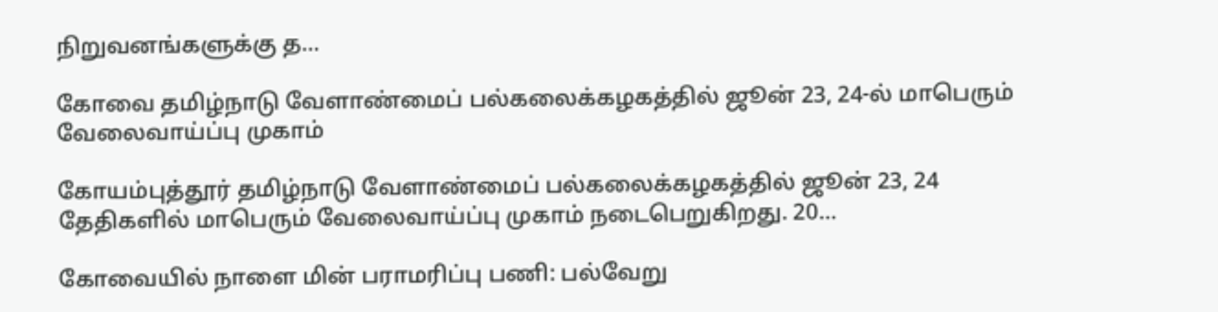நிறுவனங்களுக்கு த...

கோவை தமிழ்நாடு வேளாண்மைப் பல்கலைக்கழகத்தில் ஜூன் 23, 24-ல் மாபெரும் வேலைவாய்ப்பு முகாம்

கோயம்புத்தூர் தமிழ்நாடு வேளாண்மைப் பல்கலைக்கழகத்தில் ஜூன் 23, 24 தேதிகளில் மாபெரும் வேலைவாய்ப்பு முகாம் நடைபெறுகிறது. 20...

கோவையில் நாளை மின் பராமரிப்பு பணி: பல்வேறு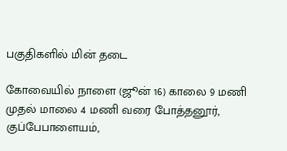பகுதிகளில் மின் தடை

கோவையில் நாளை (ஜூன் 16) காலை 9 மணி முதல் மாலை 4 மணி வரை போத்தனூர், குப்பேபாளையம்,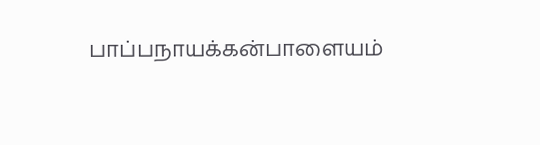பாப்பநாயக்கன்பாளையம்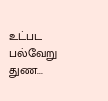உட்பட பல்வேறு துண...